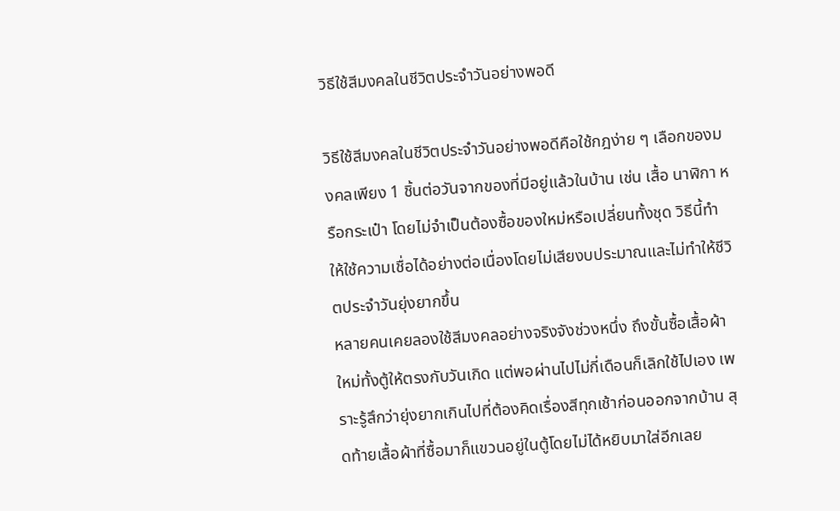วิธีใช้สีมงคลในชีวิตประจำวันอย่างพอดี

วิธีใช้สีมงคลในชีวิตประจำวันอย่างพอดีคือใช้กฎง่าย ๆ เลือกของมงคลเพียง 1 ชิ้นต่อวันจากของที่มีอยู่แล้วในบ้าน เช่น เสื้อ นาฬิกา หรือกระเป๋า โดยไม่จำเป็นต้องซื้อของใหม่หรือเปลี่ยนทั้งชุด วิธีนี้ทำให้ใช้ความเชื่อได้อย่างต่อเนื่องโดยไม่เสียงบประมาณและไม่ทำให้ชีวิตประจำวันยุ่งยากขึ้น
หลายคนเคยลองใช้สีมงคลอย่างจริงจังช่วงหนึ่ง ถึงขั้นซื้อเสื้อผ้าใหม่ทั้งตู้ให้ตรงกับวันเกิด แต่พอผ่านไปไม่กี่เดือนก็เลิกใช้ไปเอง เพราะรู้สึกว่ายุ่งยากเกินไปที่ต้องคิดเรื่องสีทุกเช้าก่อนออกจากบ้าน สุดท้ายเสื้อผ้าที่ซื้อมาก็แขวนอยู่ในตู้โดยไม่ได้หยิบมาใส่อีกเลย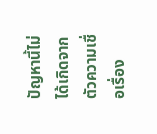ปัญหานี้ไม่ได้เกิดจากตัวความเชื่อเรื่อง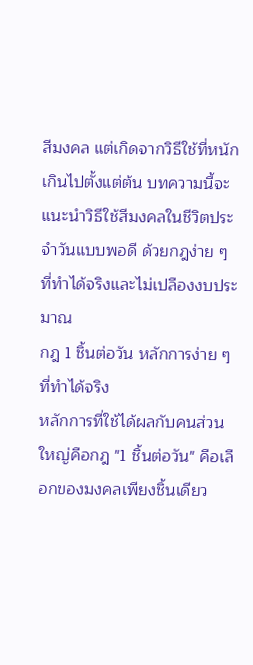สีมงคล แต่เกิดจากวิธีใช้ที่หนักเกินไปตั้งแต่ต้น บทความนี้จะแนะนำวิธีใช้สีมงคลในชีวิตประจำวันแบบพอดี ด้วยกฎง่าย ๆ ที่ทำได้จริงและไม่เปลืองงบประมาณ
กฎ 1 ชิ้นต่อวัน หลักการง่าย ๆ ที่ทำได้จริง
หลักการที่ใช้ได้ผลกับคนส่วนใหญ่คือกฎ "1 ชิ้นต่อวัน" คือเลือกของมงคลเพียงชิ้นเดียว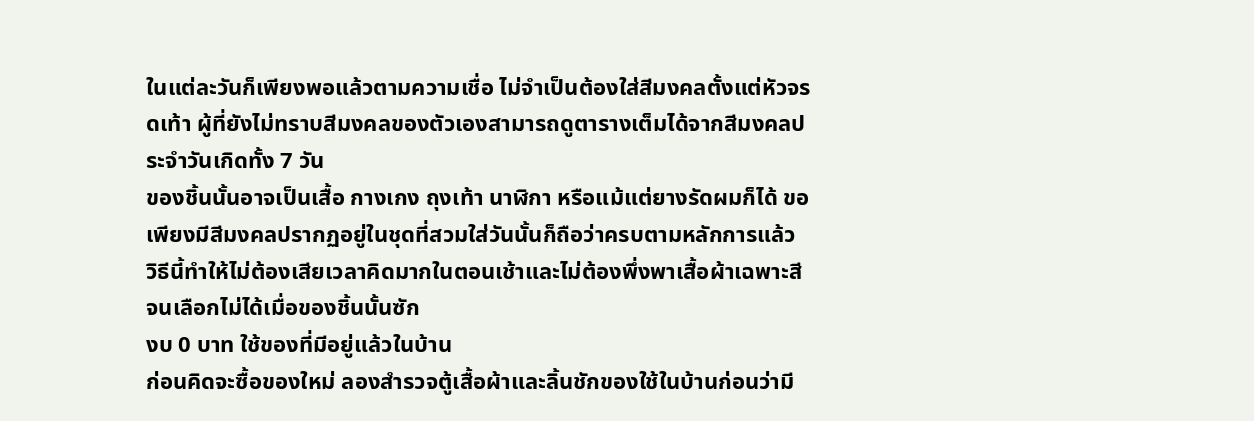ในแต่ละวันก็เพียงพอแล้วตามความเชื่อ ไม่จำเป็นต้องใส่สีมงคลตั้งแต่หัวจรดเท้า ผู้ที่ยังไม่ทราบสีมงคลของตัวเองสามารถดูตารางเต็มได้จากสีมงคลประจำวันเกิดทั้ง 7 วัน
ของชิ้นนั้นอาจเป็นเสื้อ กางเกง ถุงเท้า นาฬิกา หรือแม้แต่ยางรัดผมก็ได้ ขอเพียงมีสีมงคลปรากฏอยู่ในชุดที่สวมใส่วันนั้นก็ถือว่าครบตามหลักการแล้ว วิธีนี้ทำให้ไม่ต้องเสียเวลาคิดมากในตอนเช้าและไม่ต้องพึ่งพาเสื้อผ้าเฉพาะสีจนเลือกไม่ได้เมื่อของชิ้นนั้นซัก
งบ 0 บาท ใช้ของที่มีอยู่แล้วในบ้าน
ก่อนคิดจะซื้อของใหม่ ลองสำรวจตู้เสื้อผ้าและลิ้นชักของใช้ในบ้านก่อนว่ามี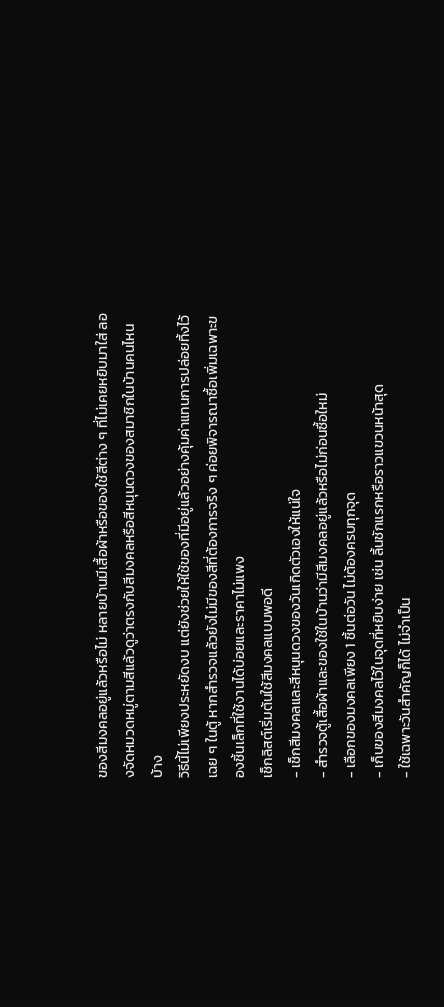ของสีมงคลอยู่แล้วหรือไม่ หลายบ้านมีเสื้อผ้าหรือของใช้สีต่าง ๆ ที่ไม่เคยหยิบมาใส่ ลองจัดหมวดหมู่ตามสีแล้วดูว่าตรงกับสีมงคลหรือสีหนุนดวงของสมาชิกในบ้านคนไหนบ้าง
วิธีนี้ไม่เพียงประหยัดงบ แต่ยังช่วยให้ใช้ของที่มีอยู่แล้วอย่างคุ้มค่าแทนการปล่อยทิ้งไว้เฉย ๆ ในตู้ หากสำรวจแล้วยังไม่มีของสีที่ต้องการจริง ๆ ค่อยพิจารณาซื้อเพิ่มเฉพาะของชิ้นเล็กที่ใช้งานได้บ่อยและราคาไม่แพง
เช็กลิสต์เริ่มต้นใช้สีมงคลแบบพอดี
- เช็กสีมงคลและสีหนุนดวงของวันเกิดตัวเองให้แน่ใจ
- สำรวจตู้เสื้อผ้าและของใช้ในบ้านว่ามีสีมงคลอยู่แล้วหรือไม่ก่อนซื้อใหม่
- เลือกของมงคลเพียง 1 ชิ้นต่อวัน ไม่ต้องครบทุกจุด
- เก็บของสีมงคลไว้ในจุดที่หยิบง่าย เช่น ลิ้นชักแรกหรือราวแขวนหน้าสุด
- ใช้เฉพาะวันสำคัญก็ได้ ไม่จำเป็น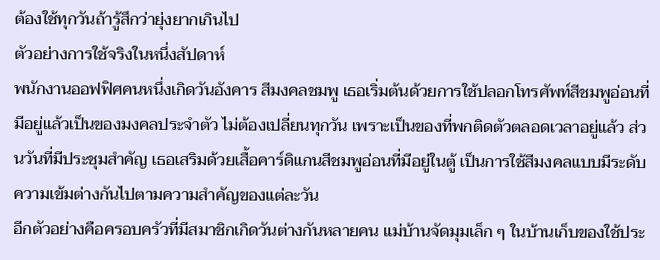ต้องใช้ทุกวันถ้ารู้สึกว่ายุ่งยากเกินไป
ตัวอย่างการใช้จริงในหนึ่งสัปดาห์
พนักงานออฟฟิศคนหนึ่งเกิดวันอังคาร สีมงคลชมพู เธอเริ่มต้นด้วยการใช้ปลอกโทรศัพท์สีชมพูอ่อนที่มีอยู่แล้วเป็นของมงคลประจำตัว ไม่ต้องเปลี่ยนทุกวัน เพราะเป็นของที่พกติดตัวตลอดเวลาอยู่แล้ว ส่วนวันที่มีประชุมสำคัญ เธอเสริมด้วยเสื้อคาร์ดิแกนสีชมพูอ่อนที่มีอยู่ในตู้ เป็นการใช้สีมงคลแบบมีระดับความเข้มต่างกันไปตามความสำคัญของแต่ละวัน
อีกตัวอย่างคือครอบครัวที่มีสมาชิกเกิดวันต่างกันหลายคน แม่บ้านจัดมุมเล็ก ๆ ในบ้านเก็บของใช้ประ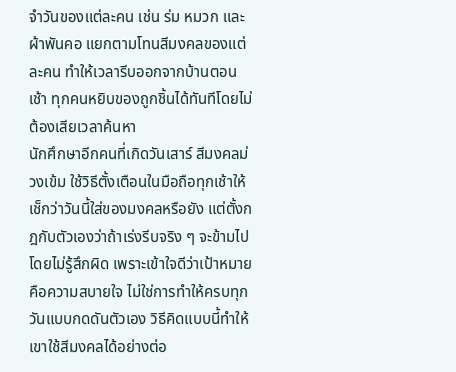จำวันของแต่ละคน เช่น ร่ม หมวก และผ้าพันคอ แยกตามโทนสีมงคลของแต่ละคน ทำให้เวลารีบออกจากบ้านตอนเช้า ทุกคนหยิบของถูกชิ้นได้ทันทีโดยไม่ต้องเสียเวลาค้นหา
นักศึกษาอีกคนที่เกิดวันเสาร์ สีมงคลม่วงเข้ม ใช้วิธีตั้งเตือนในมือถือทุกเช้าให้เช็กว่าวันนี้ใส่ของมงคลหรือยัง แต่ตั้งกฎกับตัวเองว่าถ้าเร่งรีบจริง ๆ จะข้ามไปโดยไม่รู้สึกผิด เพราะเข้าใจดีว่าเป้าหมายคือความสบายใจ ไม่ใช่การทำให้ครบทุกวันแบบกดดันตัวเอง วิธีคิดแบบนี้ทำให้เขาใช้สีมงคลได้อย่างต่อ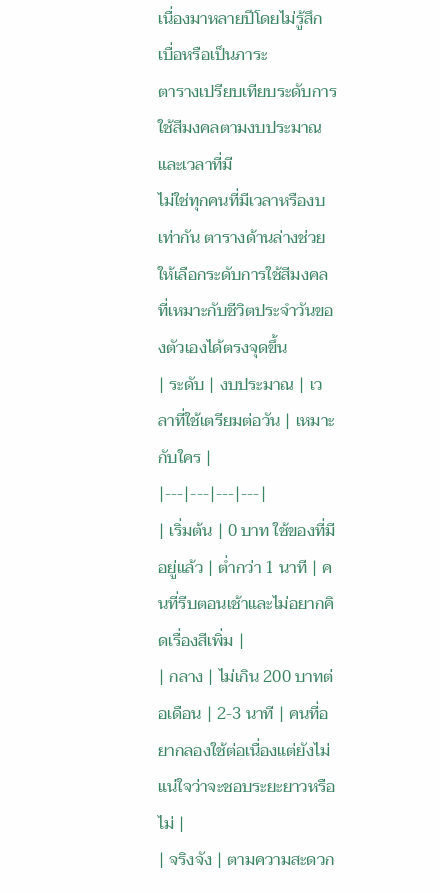เนื่องมาหลายปีโดยไม่รู้สึกเบื่อหรือเป็นภาระ
ตารางเปรียบเทียบระดับการใช้สีมงคลตามงบประมาณและเวลาที่มี
ไม่ใช่ทุกคนที่มีเวลาหรืองบเท่ากัน ตารางด้านล่างช่วยให้เลือกระดับการใช้สีมงคลที่เหมาะกับชีวิตประจำวันของตัวเองได้ตรงจุดขึ้น
| ระดับ | งบประมาณ | เวลาที่ใช้เตรียมต่อวัน | เหมาะกับใคร |
|---|---|---|---|
| เริ่มต้น | 0 บาท ใช้ของที่มีอยู่แล้ว | ต่ำกว่า 1 นาที | คนที่รีบตอนเช้าและไม่อยากคิดเรื่องสีเพิ่ม |
| กลาง | ไม่เกิน 200 บาทต่อเดือน | 2-3 นาที | คนที่อยากลองใช้ต่อเนื่องแต่ยังไม่แน่ใจว่าจะชอบระยะยาวหรือไม่ |
| จริงจัง | ตามความสะดวก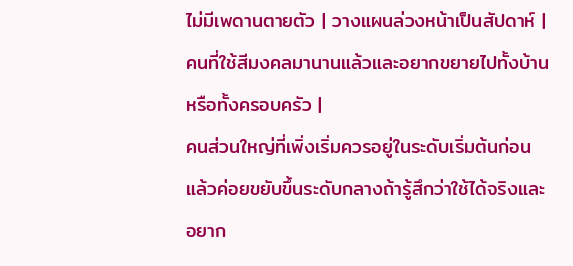ไม่มีเพดานตายตัว | วางแผนล่วงหน้าเป็นสัปดาห์ | คนที่ใช้สีมงคลมานานแล้วและอยากขยายไปทั้งบ้านหรือทั้งครอบครัว |
คนส่วนใหญ่ที่เพิ่งเริ่มควรอยู่ในระดับเริ่มต้นก่อน แล้วค่อยขยับขึ้นระดับกลางถ้ารู้สึกว่าใช้ได้จริงและอยาก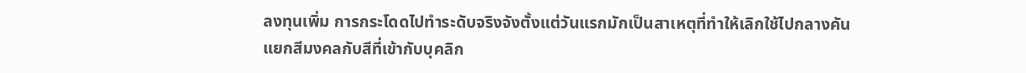ลงทุนเพิ่ม การกระโดดไปทำระดับจริงจังตั้งแต่วันแรกมักเป็นสาเหตุที่ทำให้เลิกใช้ไปกลางคัน
แยกสีมงคลกับสีที่เข้ากับบุคลิก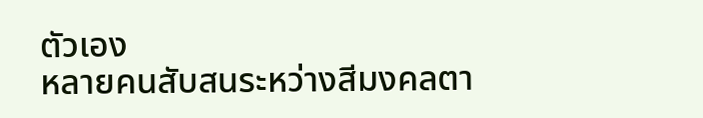ตัวเอง
หลายคนสับสนระหว่างสีมงคลตา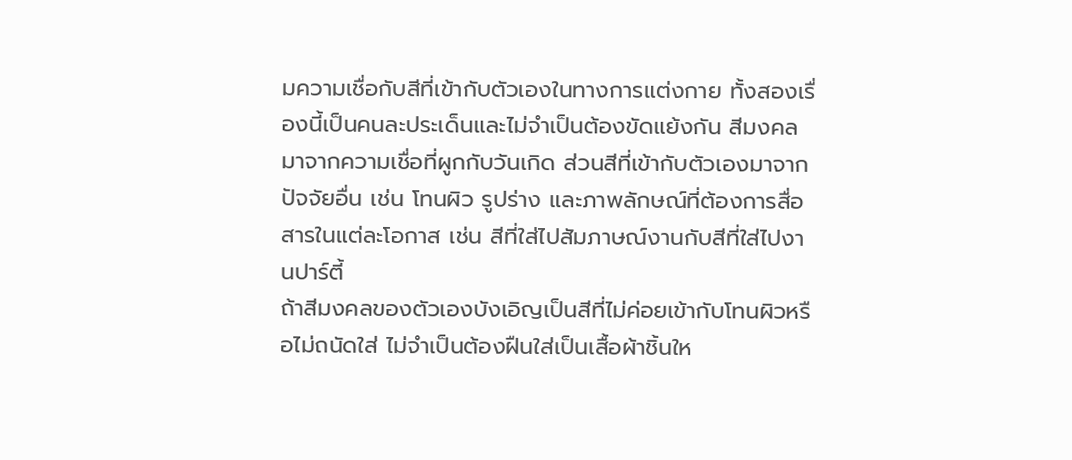มความเชื่อกับสีที่เข้ากับตัวเองในทางการแต่งกาย ทั้งสองเรื่องนี้เป็นคนละประเด็นและไม่จำเป็นต้องขัดแย้งกัน สีมงคลมาจากความเชื่อที่ผูกกับวันเกิด ส่วนสีที่เข้ากับตัวเองมาจากปัจจัยอื่น เช่น โทนผิว รูปร่าง และภาพลักษณ์ที่ต้องการสื่อสารในแต่ละโอกาส เช่น สีที่ใส่ไปสัมภาษณ์งานกับสีที่ใส่ไปงานปาร์ตี้
ถ้าสีมงคลของตัวเองบังเอิญเป็นสีที่ไม่ค่อยเข้ากับโทนผิวหรือไม่ถนัดใส่ ไม่จำเป็นต้องฝืนใส่เป็นเสื้อผ้าชิ้นให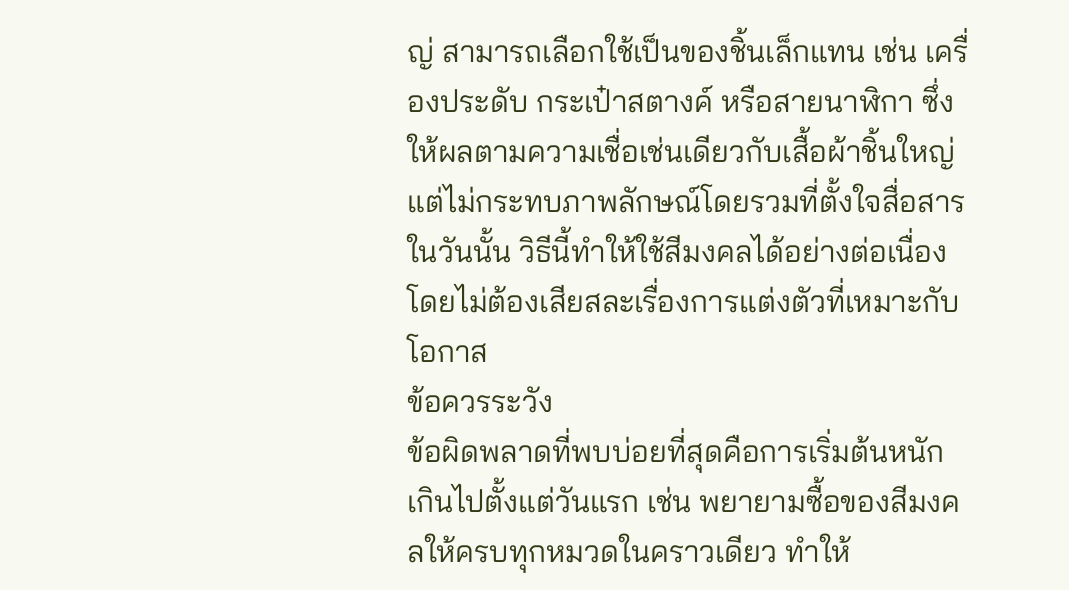ญ่ สามารถเลือกใช้เป็นของชิ้นเล็กแทน เช่น เครื่องประดับ กระเป๋าสตางค์ หรือสายนาฬิกา ซึ่งให้ผลตามความเชื่อเช่นเดียวกับเสื้อผ้าชิ้นใหญ่ แต่ไม่กระทบภาพลักษณ์โดยรวมที่ตั้งใจสื่อสารในวันนั้น วิธีนี้ทำให้ใช้สีมงคลได้อย่างต่อเนื่องโดยไม่ต้องเสียสละเรื่องการแต่งตัวที่เหมาะกับโอกาส
ข้อควรระวัง
ข้อผิดพลาดที่พบบ่อยที่สุดคือการเริ่มต้นหนักเกินไปตั้งแต่วันแรก เช่น พยายามซื้อของสีมงคลให้ครบทุกหมวดในคราวเดียว ทำให้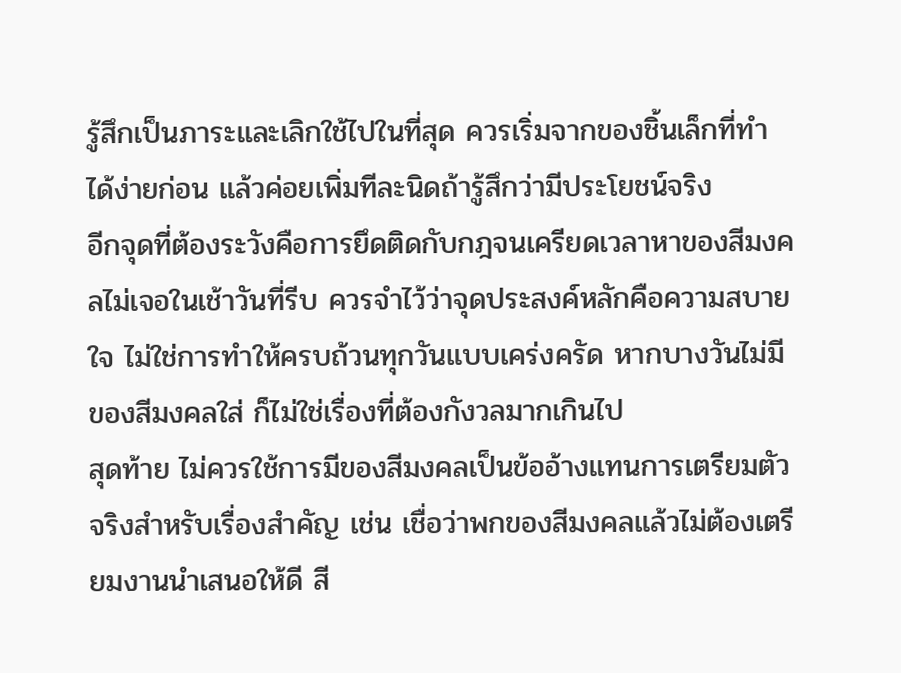รู้สึกเป็นภาระและเลิกใช้ไปในที่สุด ควรเริ่มจากของชิ้นเล็กที่ทำได้ง่ายก่อน แล้วค่อยเพิ่มทีละนิดถ้ารู้สึกว่ามีประโยชน์จริง
อีกจุดที่ต้องระวังคือการยึดติดกับกฎจนเครียดเวลาหาของสีมงคลไม่เจอในเช้าวันที่รีบ ควรจำไว้ว่าจุดประสงค์หลักคือความสบายใจ ไม่ใช่การทำให้ครบถ้วนทุกวันแบบเคร่งครัด หากบางวันไม่มีของสีมงคลใส่ ก็ไม่ใช่เรื่องที่ต้องกังวลมากเกินไป
สุดท้าย ไม่ควรใช้การมีของสีมงคลเป็นข้ออ้างแทนการเตรียมตัวจริงสำหรับเรื่องสำคัญ เช่น เชื่อว่าพกของสีมงคลแล้วไม่ต้องเตรียมงานนำเสนอให้ดี สี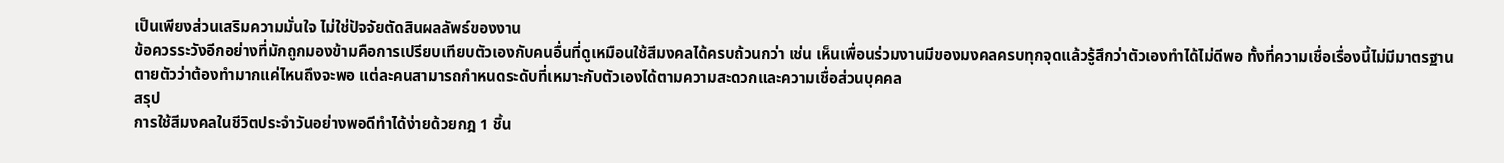เป็นเพียงส่วนเสริมความมั่นใจ ไม่ใช่ปัจจัยตัดสินผลลัพธ์ของงาน
ข้อควรระวังอีกอย่างที่มักถูกมองข้ามคือการเปรียบเทียบตัวเองกับคนอื่นที่ดูเหมือนใช้สีมงคลได้ครบถ้วนกว่า เช่น เห็นเพื่อนร่วมงานมีของมงคลครบทุกจุดแล้วรู้สึกว่าตัวเองทำได้ไม่ดีพอ ทั้งที่ความเชื่อเรื่องนี้ไม่มีมาตรฐานตายตัวว่าต้องทำมากแค่ไหนถึงจะพอ แต่ละคนสามารถกำหนดระดับที่เหมาะกับตัวเองได้ตามความสะดวกและความเชื่อส่วนบุคคล
สรุป
การใช้สีมงคลในชีวิตประจำวันอย่างพอดีทำได้ง่ายด้วยกฎ 1 ชิ้น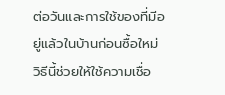ต่อวันและการใช้ของที่มีอยู่แล้วในบ้านก่อนซื้อใหม่ วิธีนี้ช่วยให้ใช้ความเชื่อ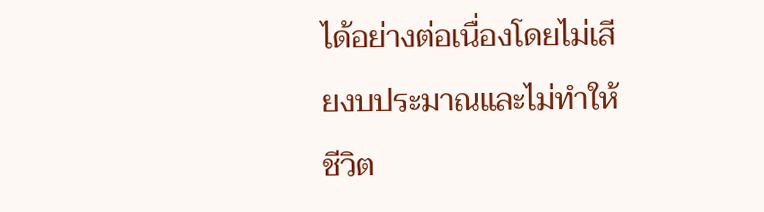ได้อย่างต่อเนื่องโดยไม่เสียงบประมาณและไม่ทำให้ชีวิต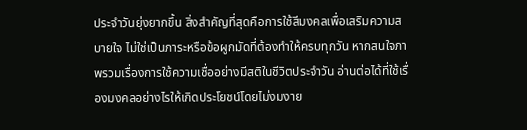ประจำวันยุ่งยากขึ้น สิ่งสำคัญที่สุดคือการใช้สีมงคลเพื่อเสริมความสบายใจ ไม่ใช่เป็นภาระหรือข้อผูกมัดที่ต้องทำให้ครบทุกวัน หากสนใจภาพรวมเรื่องการใช้ความเชื่ออย่างมีสติในชีวิตประจำวัน อ่านต่อได้ที่ใช้เรื่องมงคลอย่างไรให้เกิดประโยชน์โดยไม่งมงาย